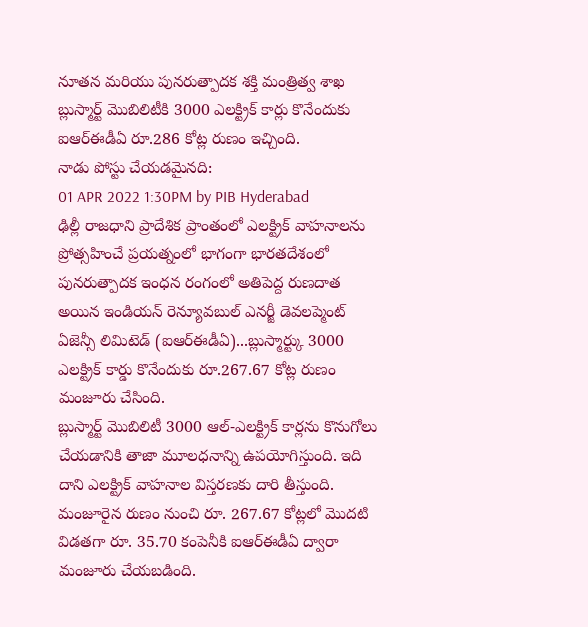నూతన మరియు పునరుత్పాదక శక్తి మంత్రిత్వ శాఖ
బ్లుస్మార్ట్ మొబిలిటీకి 3000 ఎలక్ట్రిక్ కార్లు కొనేందుకు ఐఆర్ఈడీఏ రూ.286 కోట్ల రుణం ఇచ్చింది.
నాడు పోస్టు చేయడమైనది:
01 APR 2022 1:30PM by PIB Hyderabad
ఢిల్లీ రాజధాని ప్రాదేశిక ప్రాంతంలో ఎలక్ట్రిక్ వాహనాలను ప్రోత్సహించే ప్రయత్నంలో భాగంగా భారతదేశంలో పునరుత్పాదక ఇంధన రంగంలో అతిపెద్ద రుణదాత అయిన ఇండియన్ రెన్యూవబుల్ ఎనర్జీ డెవలప్మెంట్ ఏజెన్సీ లిమిటెడ్ (ఐఆర్ఈడీఏ)...బ్లుస్మార్ట్కు 3000 ఎలక్ట్రిక్ కార్డు కొనేందుకు రూ.267.67 కోట్ల రుణం మంజూరు చేసింది.
బ్లుస్మార్ట్ మొబిలిటీ 3000 ఆల్-ఎలక్ట్రిక్ కార్లను కొనుగోలు చేయడానికి తాజా మూలధనాన్ని ఉపయోగిస్తుంది. ఇది దాని ఎలక్ట్రిక్ వాహనాల విస్తరణకు దారి తీస్తుంది. మంజూరైన రుణం నుంచి రూ. 267.67 కోట్లలో మొదటి విడతగా రూ. 35.70 కంపెనీకి ఐఆర్ఈడీఏ ద్వారా మంజూరు చేయబడింది.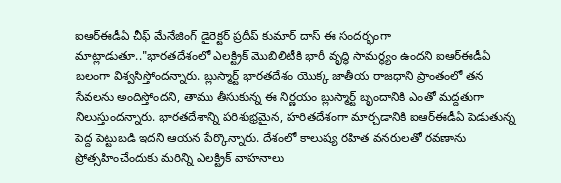ఐఆర్ఈడీఏ చీఫ్ మేనేజింగ్ డైరెక్టర్ ప్రదీప్ కుమార్ దాస్ ఈ సందర్భంగా మాట్లాడుతూ.."భారతదేశంలో ఎలక్ట్రిక్ మొబిలిటీకి భారీ వృద్ధి సామర్థ్యం ఉందని ఐఆర్ఈడీఏ బలంగా విశ్వసిస్తోందన్నారు. బ్లుస్మార్ట్ భారతదేశం యొక్క జాతీయ రాజధాని ప్రాంతంలో తన సేవలను అందిస్తోందని, తాము తీసుకున్న ఈ నిర్ణయం బ్లుస్మార్ట్ బృందానికి ఎంతో మద్దతుగా నిలుస్తుందన్నారు. భారతదేశాన్ని పరిశుభ్రమైన, హరితదేశంగా మార్చడానికి ఐఆర్ఈడీఏ పెడుతున్న పెద్ద పెట్టుబడి ఇదని ఆయన పేర్కొన్నారు. దేశంలో కాలుష్య రహిత వనరులతో రవణాను ప్రోత్సహించేందుకు మరిన్ని ఎలక్ట్రిక్ వాహనాలు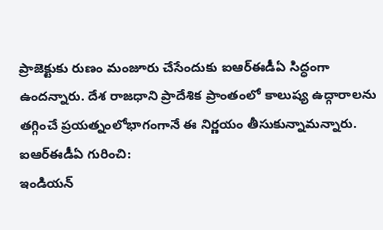ప్రాజెక్టుకు రుణం మంజూరు చేసేందుకు ఐఆర్ఈడీఏ సిద్ధంగా ఉందన్నారు. దేశ రాజధాని ప్రాదేశిక ప్రాంతంలో కాలుష్య ఉద్గారాలను తగ్గించే ప్రయత్నంలోభాగంగానే ఈ నిర్ణయం తీసుకున్నామన్నారు.
ఐఆర్ఈడీఏ గురించి:
ఇండియన్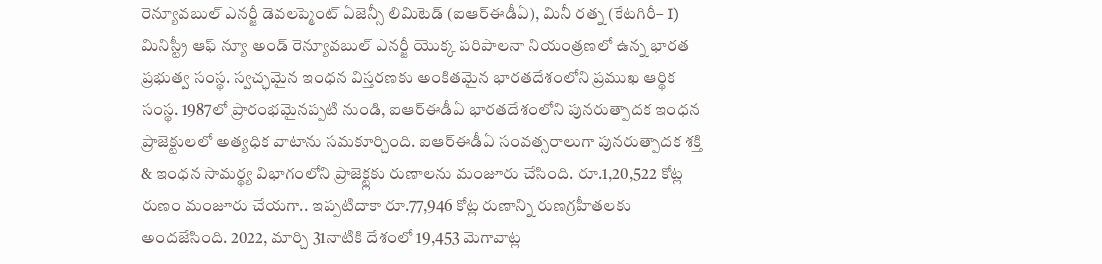రెన్యూవబుల్ ఎనర్జీ డెవలప్మెంట్ ఏజెన్సీ లిమిటెడ్ (ఐఆర్ఈడీఏ), మినీ రత్న (కేటగిరీ– I) మినిస్ట్రీ ఆఫ్ న్యూ అండ్ రెన్యూవబుల్ ఎనర్జీ యొక్క పరిపాలనా నియంత్రణలో ఉన్న భారత ప్రభుత్వ సంస్థ. స్వచ్ఛమైన ఇంధన విస్తరణకు అంకితమైన భారతదేశంలోని ప్రముఖ ఆర్థిక సంస్థ. 1987లో ప్రారంభమైనప్పటి నుండి, ఐఆర్ఈడీఏ భారతదేశంలోని పునరుత్పాదక ఇంధన ప్రాజెక్టులలో అత్యధిక వాటాను సమకూర్చింది. ఐఆర్ఈడీఏ సంవత్సరాలుగా పునరుత్పాదక శక్తి & ఇంధన సామర్థ్య విభాగంలోని ప్రాజెక్ట్లకు రుణాలను మంజూరు చేసింది. రూ.1,20,522 కోట్ల రుణం మంజూరు చేయగా.. ఇప్పటిదాకా రూ.77,946 కోట్ల రుణాన్ని రుణగ్రహీతలకు అందజేసింది. 2022, మార్చి 31నాటికి దేశంలో 19,453 మెగావాట్ల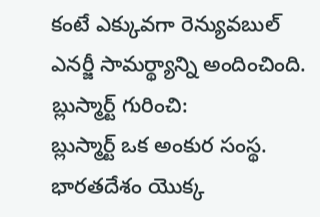కంటే ఎక్కువగా రెన్యువబుల్ ఎనర్జీ సామర్థ్యాన్ని అందించింది.
బ్లుస్మార్ట్ గురించి:
బ్లుస్మార్ట్ ఒక అంకుర సంస్థ. భారతదేశం యొక్క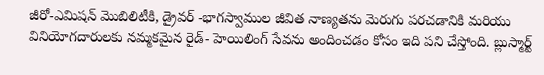జీరో-ఎమిషన్ మొబిలిటీకి, డ్రైవర్ -భాగస్వాముల జీవిత నాణ్యతను మెరుగు పరచడానికి మరియు వినియోగదారులకు నమ్మకమైన రైడ్- హెయిలింగ్ సేవను అందించడం కోసం ఇది పని చేస్తోంది. బ్లుస్మార్ట్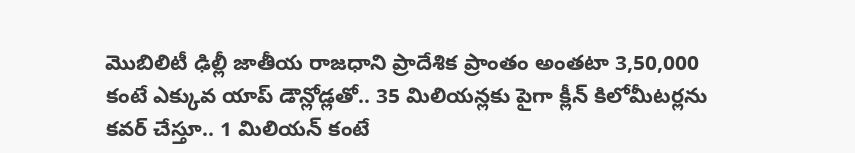మొబిలిటీ ఢిల్లీ జాతీయ రాజధాని ప్రాదేశిక ప్రాంతం అంతటా 3,50,000 కంటే ఎక్కువ యాప్ డౌన్లోడ్లతో.. 35 మిలియన్లకు పైగా క్లీన్ కిలోమీటర్లను కవర్ చేస్తూ.. 1 మిలియన్ కంటే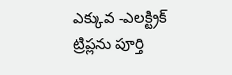ఎక్కువ -ఎలక్ట్రిక్ ట్రిప్లను పూర్తి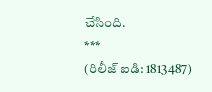చేసింది.
***
(రిలీజ్ ఐడి: 1813487)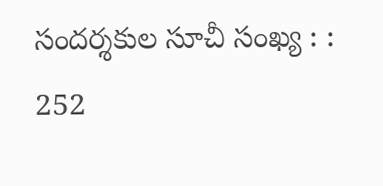సందర్శకుల సూచీ సంఖ్య : : 252